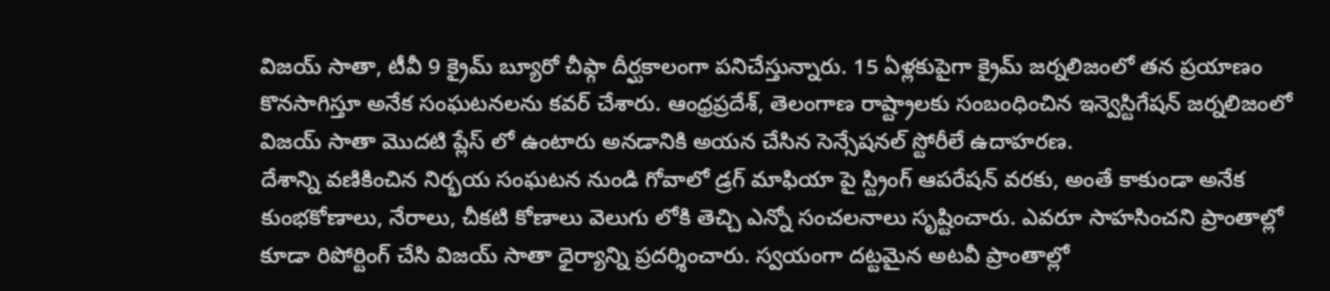విజయ్ సాతా, టీవీ 9 క్రైమ్ బ్యూరో చీఫ్గా దీర్ఘకాలంగా పనిచేస్తున్నారు. 15 ఏళ్లకుపైగా క్రైమ్ జర్నలిజంలో తన ప్రయాణం కొనసాగిస్తూ అనేక సంఘటనలను కవర్ చేశారు. ఆంధ్రప్రదేశ్, తెలంగాణ రాష్ట్రాలకు సంబంధించిన ఇన్వెస్టిగేషన్ జర్నలిజంలో విజయ్ సాతా మొదటి ప్లేస్ లో ఉంటారు అనడానికి అయన చేసిన సెన్సేషనల్ స్టోరీలే ఉదాహరణ.
దేశాన్ని వణికించిన నిర్భయ సంఘటన నుండి గోవాలో డ్రగ్ మాఫియా పై స్ట్రింగ్ ఆపరేషన్ వరకు, అంతే కాకుండా అనేక కుంభకోణాలు, నేరాలు, చీకటి కోణాలు వెలుగు లోకి తెచ్చి ఎన్నో సంచలనాలు సృష్టించారు. ఎవరూ సాహసించని ప్రాంతాల్లో కూడా రిపోర్టింగ్ చేసి విజయ్ సాతా ధైర్యాన్ని ప్రదర్శించారు. స్వయంగా దట్టమైన అటవీ ప్రాంతాల్లో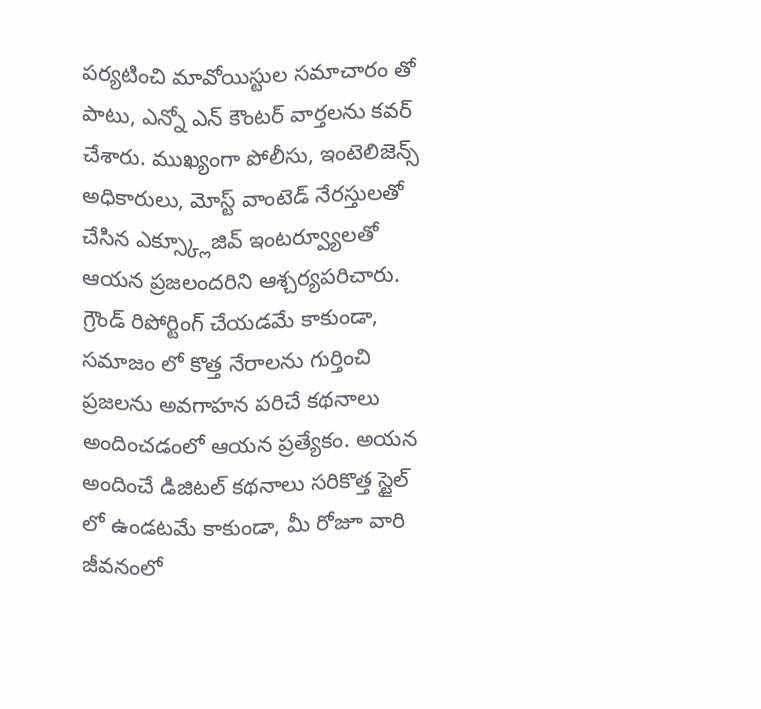పర్యటించి మావోయిస్టుల సమాచారం తో పాటు, ఎన్నో ఎన్ కౌంటర్ వార్తలను కవర్ చేశారు. ముఖ్యంగా పోలీసు, ఇంటెలిజెన్స్ అధికారులు, మోస్ట్ వాంటెడ్ నేరస్తులతో చేసిన ఎక్స్క్లూజివ్ ఇంటర్వ్యూలతో ఆయన ప్రజలందరిని ఆశ్చర్యపరిచారు.
గ్రౌండ్ రిపోర్టింగ్ చేయడమే కాకుండా, సమాజం లో కొత్త నేరాలను గుర్తించి ప్రజలను అవగాహన పరిచే కథనాలు అందించడంలో ఆయన ప్రత్యేకం. అయన అందించే డిజిటల్ కథనాలు సరికొత్త స్టైల్ లో ఉండటమే కాకుండా, మీ రోజూ వారి జీవనంలో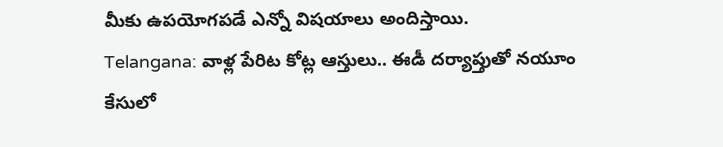మీకు ఉపయోగపడే ఎన్నో విషయాలు అందిస్తాయి.
Telangana: వాళ్ల పేరిట కోట్ల ఆస్తులు.. ఈడీ దర్యాప్తుతో నయూం కేసులో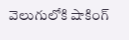వెలుగులోకి షాకింగ్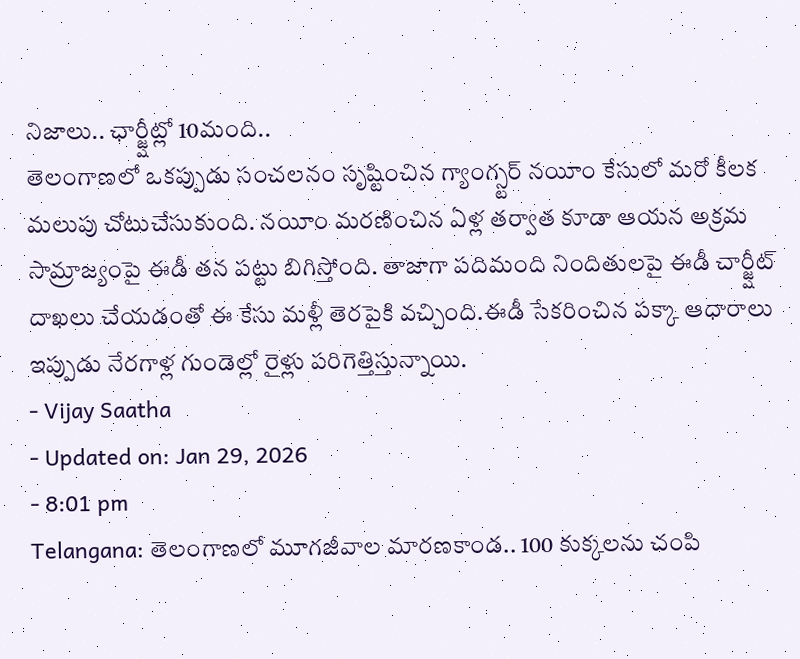నిజాలు.. ఛార్జ్షీట్లో 10మంది..
తెలంగాణలో ఒకప్పుడు సంచలనం సృష్టించిన గ్యాంగ్స్టర్ నయీం కేసులో మరో కీలక మలుపు చోటుచేసుకుంది. నయీం మరణించిన ఏళ్ల తర్వాత కూడా ఆయన అక్రమ సామ్రాజ్యంపై ఈడీ తన పట్టు బిగిస్తోంది. తాజాగా పదిమంది నిందితులపై ఈడీ చార్జ్షీట్ దాఖలు చేయడంతో ఈ కేసు మళ్లీ తెరపైకి వచ్చింది.ఈడీ సేకరించిన పక్కా ఆధారాలు ఇప్పుడు నేరగాళ్ల గుండెల్లో రైళ్లు పరిగెత్తిస్తున్నాయి.
- Vijay Saatha
- Updated on: Jan 29, 2026
- 8:01 pm
Telangana: తెలంగాణలో మూగజీవాల మారణకాండ.. 100 కుక్కలను చంపి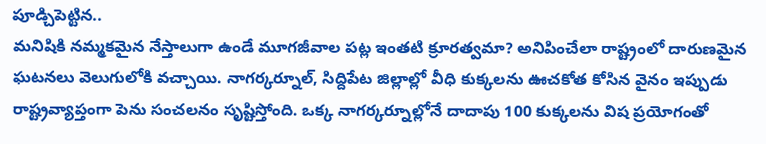పూడ్చిపెట్టిన..
మనిషికి నమ్మకమైన నేస్తాలుగా ఉండే మూగజీవాల పట్ల ఇంతటి క్రూరత్వమా? అనిపించేలా రాష్ట్రంలో దారుణమైన ఘటనలు వెలుగులోకి వచ్చాయి. నాగర్కర్నూల్, సిద్దిపేట జిల్లాల్లో వీధి కుక్కలను ఊచకోత కోసిన వైనం ఇప్పుడు రాష్ట్రవ్యాప్తంగా పెను సంచలనం సృష్టిస్తోంది. ఒక్క నాగర్కర్నూల్లోనే దాదాపు 100 కుక్కలను విష ప్రయోగంతో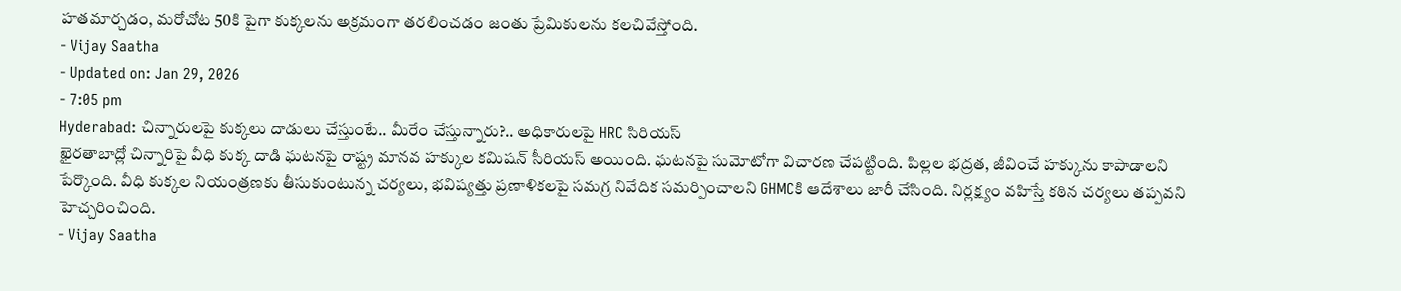హతమార్చడం, మరోచోట 50కి పైగా కుక్కలను అక్రమంగా తరలించడం జంతు ప్రేమికులను కలచివేస్తోంది.
- Vijay Saatha
- Updated on: Jan 29, 2026
- 7:05 pm
Hyderabad: చిన్నారులపై కుక్కలు దాడులు చేస్తుంటే.. మీరేం చేస్తున్నారు?.. అధికారులపై HRC సిరియస్
ఖైరతాబాద్లో చిన్నారిపై వీధి కుక్క దాడి ఘటనపై రాష్ట్ర మానవ హక్కుల కమిషన్ సీరియస్ అయింది. ఘటనపై సుమోటోగా విచారణ చేపట్టింది. పిల్లల భద్రత, జీవించే హక్కును కాపాడాలని పేర్కొంది. వీధి కుక్కల నియంత్రణకు తీసుకుంటున్న చర్యలు, భవిష్యత్తు ప్రణాళికలపై సమగ్ర నివేదిక సమర్పించాలని GHMCకి ఆదేశాలు జారీ చేసింది. నిర్లక్ష్యం వహిస్తే కఠిన చర్యలు తప్పవని హెచ్చరించింది.
- Vijay Saatha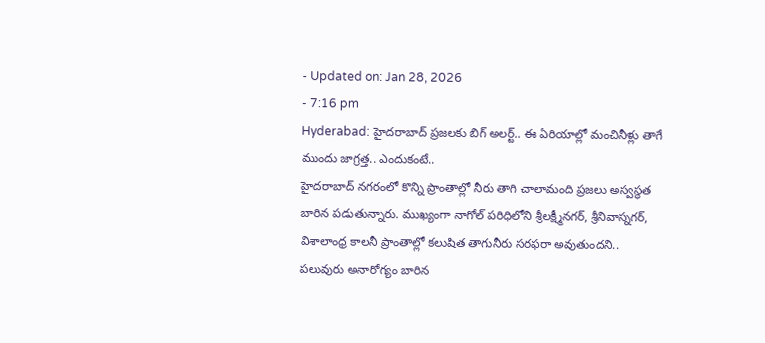- Updated on: Jan 28, 2026
- 7:16 pm
Hyderabad: హైదరాబాద్ ప్రజలకు బిగ్ అలర్ట్.. ఈ ఏరియాల్లో మంచినీళ్లు తాగే ముందు జాగ్రత్త.. ఎందుకంటే..
హైదరాబాద్ నగరంలో కొన్ని ప్రాంతాల్లో నీరు తాగి చాలామంది ప్రజలు అస్వస్థత బారిన పడుతున్నారు. ముఖ్యంగా నాగోల్ పరిధిలోని శ్రీలక్ష్మీనగర్, శ్రీనివాస్నగర్, విశాలాంధ్ర కాలనీ ప్రాంతాల్లో కలుషిత తాగునీరు సరఫరా అవుతుందని.. పలువురు అనారోగ్యం బారిన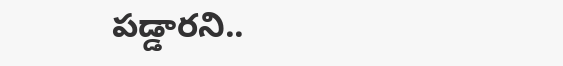పడ్డారని..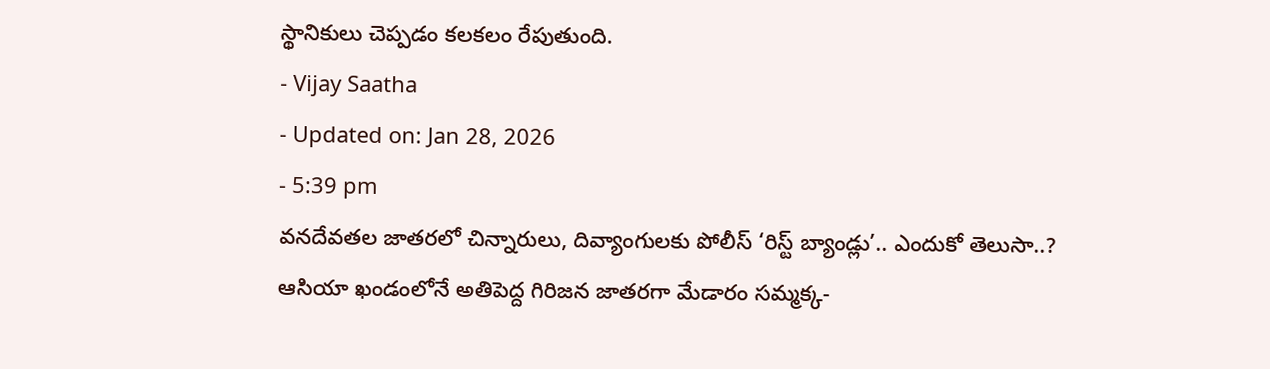స్థానికులు చెప్పడం కలకలం రేపుతుంది.
- Vijay Saatha
- Updated on: Jan 28, 2026
- 5:39 pm
వనదేవతల జాతరలో చిన్నారులు, దివ్యాంగులకు పోలీస్ ‘రిస్ట్ బ్యాండ్లు’.. ఎందుకో తెలుసా..?
ఆసియా ఖండంలోనే అతిపెద్ద గిరిజన జాతరగా మేడారం సమ్మక్క-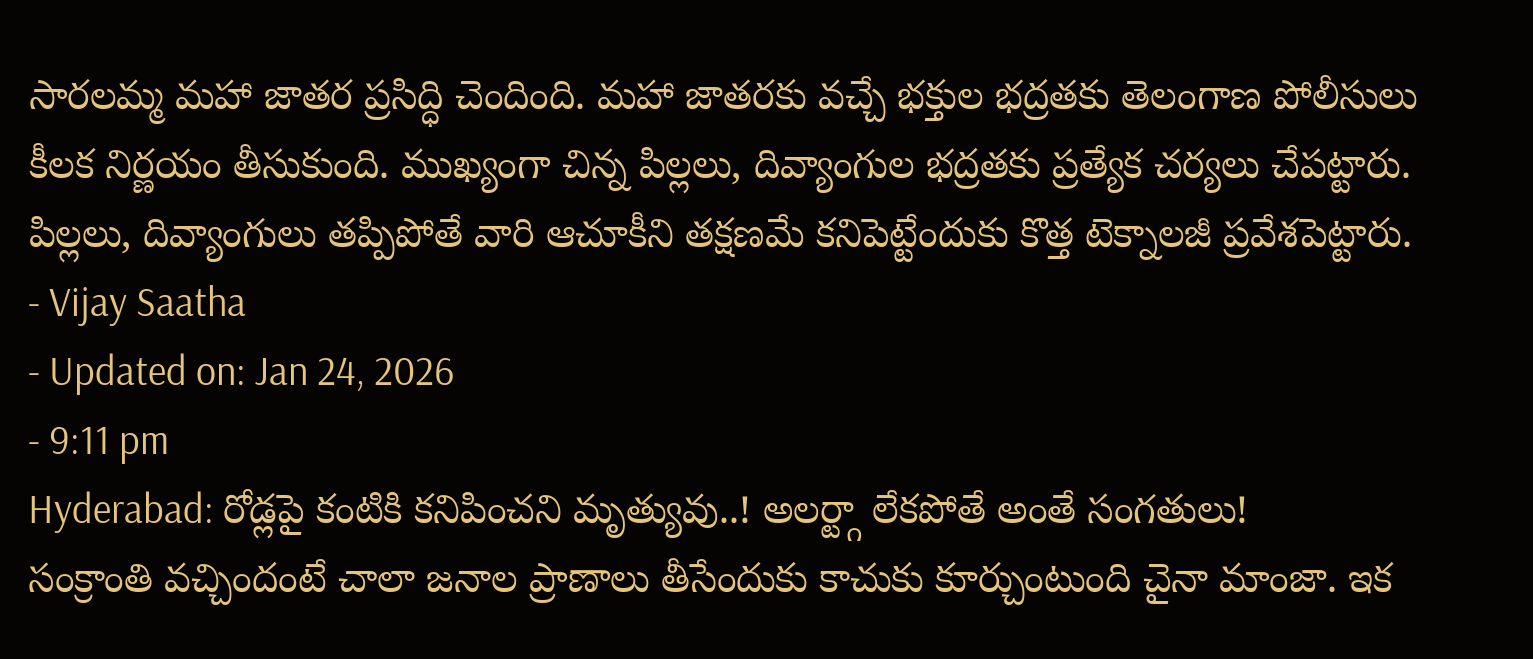సారలమ్మ మహా జాతర ప్రసిద్ధి చెందింది. మహా జాతరకు వచ్చే భక్తుల భద్రతకు తెలంగాణ పోలీసులు కీలక నిర్ణయం తీసుకుంది. ముఖ్యంగా చిన్న పిల్లలు, దివ్యాంగుల భద్రతకు ప్రత్యేక చర్యలు చేపట్టారు. పిల్లలు, దివ్యాంగులు తప్పిపోతే వారి ఆచూకీని తక్షణమే కనిపెట్టేందుకు కొత్త టెక్నాలజీ ప్రవేశపెట్టారు.
- Vijay Saatha
- Updated on: Jan 24, 2026
- 9:11 pm
Hyderabad: రోడ్లపై కంటికి కనిపించని మృత్యువు..! అలర్ట్గా లేకపోతే అంతే సంగతులు!
సంక్రాంతి వచ్చిందంటే చాలా జనాల ప్రాణాలు తీసేందుకు కాచుకు కూర్చుంటుంది చైనా మాంజా. ఇక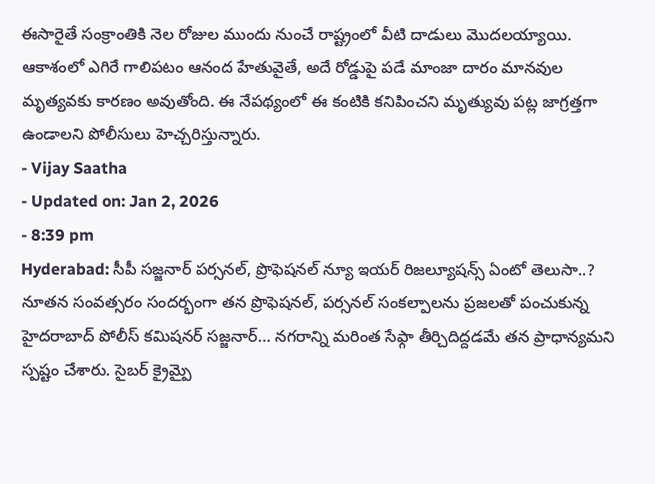ఈసారైతే సంక్రాంతికి నెల రోజుల ముందు నుంచే రాష్ట్రంలో వీటి దాడులు మొదలయ్యాయి. ఆకాశంలో ఎగిరే గాలిపటం ఆనంద హేతువైతే, అదే రోడ్డుపై పడే మాంజా దారం మానవుల మృత్యవకు కారణం అవుతోంది. ఈ నేపథ్యంలో ఈ కంటికి కనిపించని మృత్యువు పట్ల జాగ్రత్తగా ఉండాలని పోలీసులు హెచ్చరిస్తున్నారు.
- Vijay Saatha
- Updated on: Jan 2, 2026
- 8:39 pm
Hyderabad: సీపీ సజ్జనార్ పర్సనల్, ప్రొఫెషనల్ న్యూ ఇయర్ రిజల్యూషన్స్ ఏంటో తెలుసా..?
నూతన సంవత్సరం సందర్భంగా తన ప్రొఫెషనల్, పర్సనల్ సంకల్పాలను ప్రజలతో పంచుకున్న హైదరాబాద్ పోలీస్ కమిషనర్ సజ్జనార్… నగరాన్ని మరింత సేఫ్గా తీర్చిదిద్దడమే తన ప్రాధాన్యమని స్పష్టం చేశారు. సైబర్ క్రైమ్పై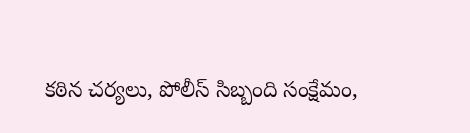కఠిన చర్యలు, పోలీస్ సిబ్బంది సంక్షేమం,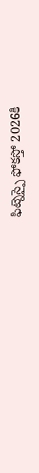ఫిట్నెస్పై ఫోకస్తో 2026కి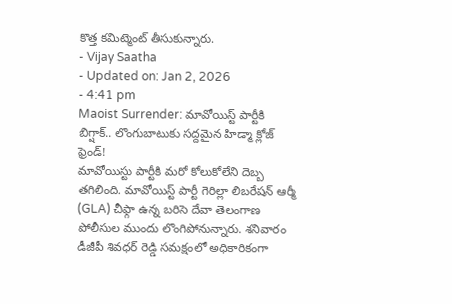కొత్త కమిట్మెంట్ తీసుకున్నారు.
- Vijay Saatha
- Updated on: Jan 2, 2026
- 4:41 pm
Maoist Surrender: మావోయిస్ట్ పార్టీకి బిగ్షాక్.. లొంగుబాటుకు సద్దమైన హిడ్మా క్లోజ్ ఫ్రెండ్!
మావోయిస్టు పార్టీకి మరో కోలుకోలేని దెబ్బ తగిలింది. మావోయిస్ట్ పార్టీ గెరిల్లా లిబరేషన్ ఆర్మీ (GLA) చీఫ్గా ఉన్న బరిసె దేవా తెలంగాణ పోలీసుల ముందు లొంగిపోనున్నారు. శనివారం డీజీపీ శివధర్ రెడ్డి సమక్షంలో అధికారికంగా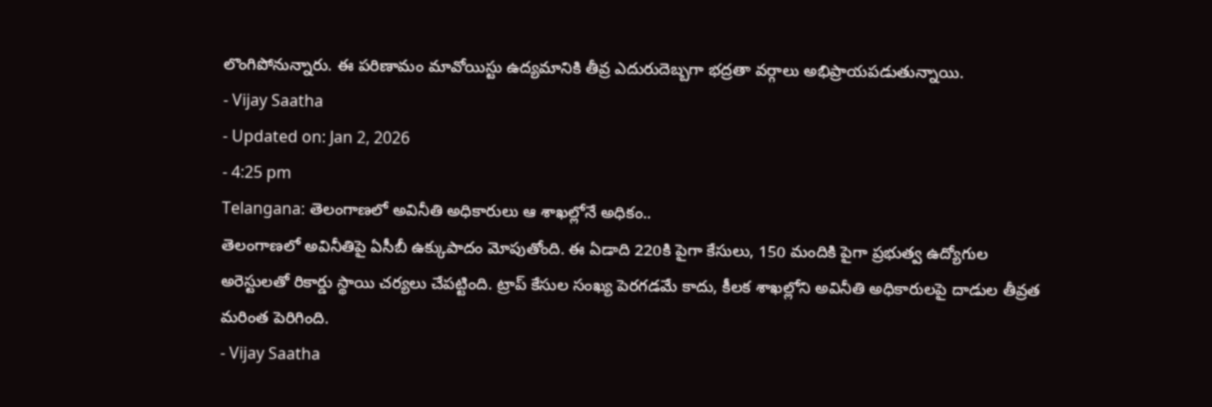లొంగిపోనున్నారు. ఈ పరిణామం మావోయిస్టు ఉద్యమానికి తీవ్ర ఎదురుదెబ్బగా భద్రతా వర్గాలు అభిప్రాయపడుతున్నాయి.
- Vijay Saatha
- Updated on: Jan 2, 2026
- 4:25 pm
Telangana: తెలంగాణలో అవినీతి అధికారులు ఆ శాఖల్లోనే అధికం..
తెలంగాణలో అవినీతిపై ఏసీబీ ఉక్కుపాదం మోపుతోంది. ఈ ఏడాది 220కి పైగా కేసులు, 150 మందికి పైగా ప్రభుత్వ ఉద్యోగుల అరెస్టులతో రికార్డు స్థాయి చర్యలు చేపట్టింది. ట్రాప్ కేసుల సంఖ్య పెరగడమే కాదు, కీలక శాఖల్లోని అవినీతి అధికారులపై దాడుల తీవ్రత మరింత పెరిగింది.
- Vijay Saatha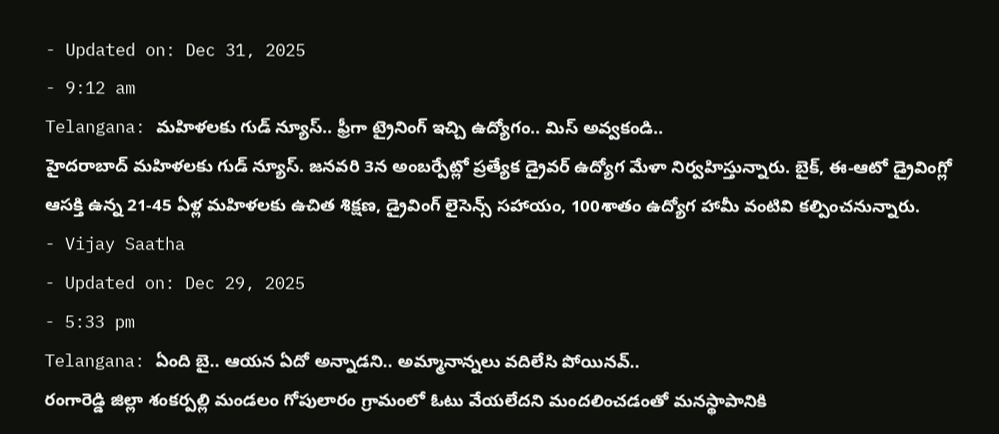- Updated on: Dec 31, 2025
- 9:12 am
Telangana: మహిళలకు గుడ్ న్యూస్.. ఫ్రీగా ట్రైనింగ్ ఇచ్చి ఉద్యోగం.. మిస్ అవ్వకండి..
హైదరాబాద్ మహిళలకు గుడ్ న్యూస్. జనవరి 3న అంబర్పేట్లో ప్రత్యేక డ్రైవర్ ఉద్యోగ మేళా నిర్వహిస్తున్నారు. బైక్, ఈ-ఆటో డ్రైవింగ్లో ఆసక్తి ఉన్న 21-45 ఏళ్ల మహిళలకు ఉచిత శిక్షణ, డ్రైవింగ్ లైసెన్స్ సహాయం, 100శాతం ఉద్యోగ హామీ వంటివి కల్పించనున్నారు.
- Vijay Saatha
- Updated on: Dec 29, 2025
- 5:33 pm
Telangana: ఏంది బై.. ఆయన ఏదో అన్నాడని.. అమ్మానాన్నలు వదిలేసి పోయినవ్..
రంగారెడ్డి జిల్లా శంకర్పల్లి మండలం గోపులారం గ్రామంలో ఓటు వేయలేదని మందలించడంతో మనస్థాపానికి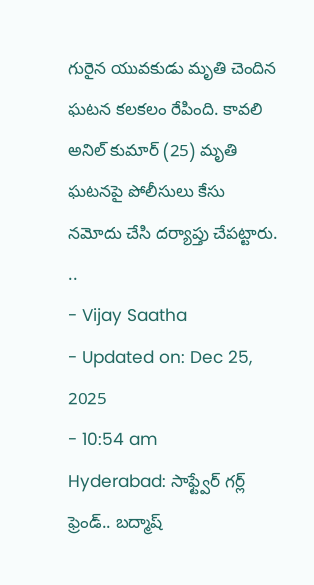గురైన యువకుడు మృతి చెందిన ఘటన కలకలం రేపింది. కావలి అనిల్ కుమార్ (25) మృతి ఘటనపై పోలీసులు కేసు నమోదు చేసి దర్యాప్తు చేపట్టారు. ..
- Vijay Saatha
- Updated on: Dec 25, 2025
- 10:54 am
Hyderabad: సాఫ్ట్వేర్ గర్ల్ ఫ్రెండ్.. బద్మాష్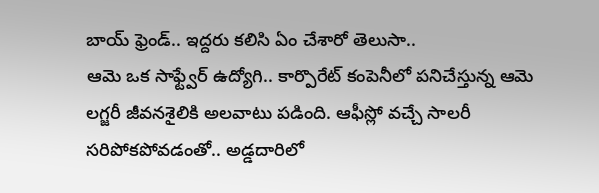బాయ్ ఫ్రెండ్.. ఇద్దరు కలిసి ఏం చేశారో తెలుసా..
ఆమె ఒక సాఫ్ట్వేర్ ఉద్యోగి.. కార్పొరేట్ కంపెనీలో పనిచేస్తున్న ఆమె లగ్జరీ జీవనశైలికి అలవాటు పడింది. ఆఫీస్లో వచ్చే సాలరీ సరిపోకపోవడంతో.. అడ్డదారిలో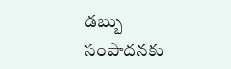డబ్బు సంపాదనకు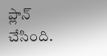ప్లాన్ చేసింది.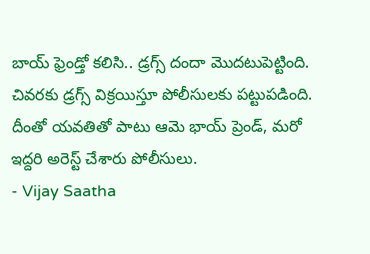బాయ్ ఫ్రెండ్తో కలిసి.. డ్రగ్స్ దందా మొదటుపెట్టింది. చివరకు డ్రగ్స్ విక్రయిస్తూ పోలీసులకు పట్టుపడింది. దీంతో యవతితో పాటు ఆమె భాయ్ ప్రెండ్, మరో ఇద్దరి అరెస్ట్ చేశారు పోలీసులు.
- Vijay Saatha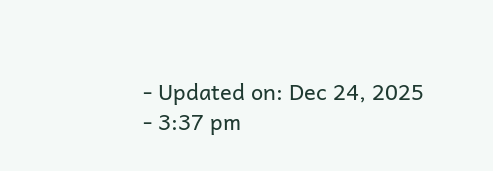- Updated on: Dec 24, 2025
- 3:37 pm